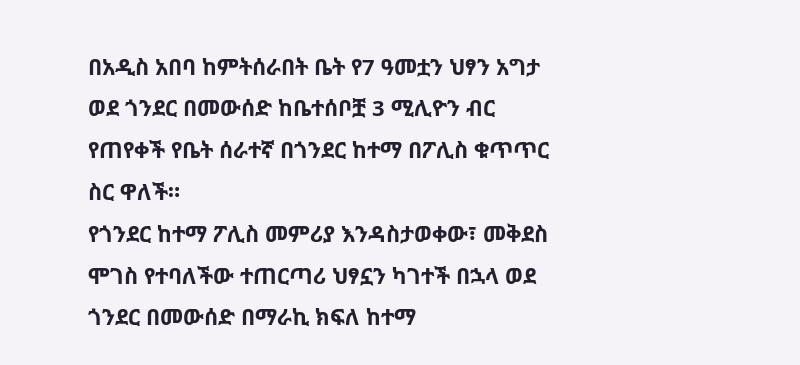በአዲስ አበባ ከምትሰራበት ቤት የ7 ዓመቷን ህፃን አግታ ወደ ጎንደር በመውሰድ ከቤተሰቦቿ 3 ሚሊዮን ብር የጠየቀች የቤት ሰራተኛ በጎንደር ከተማ በፖሊስ ቁጥጥር ስር ዋለች።
የጎንደር ከተማ ፖሊስ መምሪያ እንዳስታወቀው፣ መቅደስ ሞገስ የተባለችው ተጠርጣሪ ህፃኗን ካገተች በኋላ ወደ ጎንደር በመውሰድ በማራኪ ክፍለ ከተማ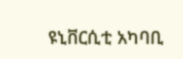ዩኒቨርሲቲ አካባቢ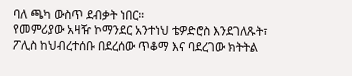ባለ ጫካ ውስጥ ደብቃት ነበር።
የመምሪያው አዛዥ ኮማንደር አንተነህ ቴዎድሮስ እንደገለጹት፣ ፖሊስ ከህብረተሰቡ በደረሰው ጥቆማ እና ባደረገው ክትትል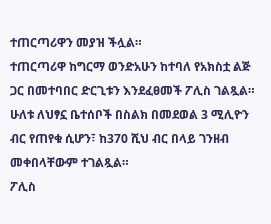ተጠርጣሪዋን መያዝ ችሏል።
ተጠርጣሪዋ ከግርማ ወንድአሁን ከተባለ የአክስቷ ልጅ ጋር በመተባበር ድርጊቱን እንደፈፀመች ፖሊስ ገልጿል። ሁለቱ ለህፃኗ ቤተሰቦች በስልክ በመደወል 3 ሚሊዮን ብር የጠየቁ ሲሆን፣ ከ370 ሺህ ብር በላይ ገንዘብ መቀበላቸውም ተገልጿል።
ፖሊስ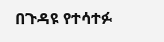በጉዳዩ የተሳተፉ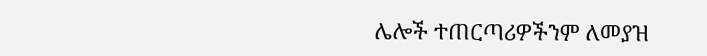ሌሎች ተጠርጣሪዎችንም ለመያዝ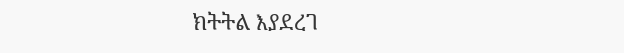ክትትል እያደረገ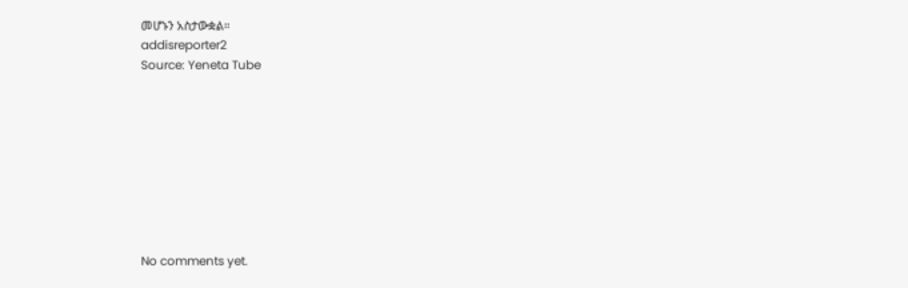መሆኑን አስታውቋል።
addisreporter2
Source: Yeneta Tube









No comments yet.